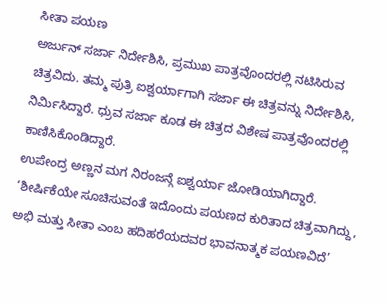ಸೀತಾ ಪಯಣ
ಅರ್ಜುನ್ ಸರ್ಜಾ ನಿರ್ದೇಶಿಸಿ, ಪ್ರಮುಖ ಪಾತ್ರವೊಂದರಲ್ಲಿ ನಟಿಸಿರುವ ಚಿತ್ರವಿದು. ತಮ್ಮ ಪುತ್ರಿ ಐಶ್ವರ್ಯಾಗಾಗಿ ಸರ್ಜಾ ಈ ಚಿತ್ರವನ್ನು ನಿರ್ದೇಶಿಸಿ, ನಿರ್ಮಿಸಿದ್ದಾರೆ. ಧ್ರುವ ಸರ್ಜಾ ಕೂಡ ಈ ಚಿತ್ರದ ವಿಶೇಷ ಪಾತ್ರವೊಂದರಲ್ಲಿ ಕಾಣಿಸಿಕೊಂಡಿದ್ದಾರೆ.
ಉಪೇಂದ್ರ ಅಣ್ಣನ ಮಗ ನಿರಂಜನ್ಗೆ ಐಶ್ವರ್ಯಾ ಜೋಡಿಯಾಗಿದ್ದಾರೆ. ‘ಶೀರ್ಷಿಕೆಯೇ ಸೂಚಿಸುವಂತೆ ಇದೊಂದು ಪಯಣದ ಕುರಿತಾದ ಚಿತ್ರವಾಗಿದ್ದು, ಅಭಿ ಮತ್ತು ಸೀತಾ ಎಂಬ ಹದಿಹರೆಯದವರ ಭಾವನಾತ್ಮಕ ಪಯಣವಿದೆ’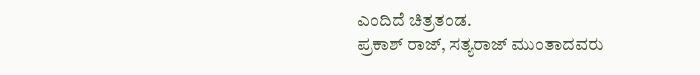ಎಂದಿದೆ ಚಿತ್ರತಂಡ.
ಪ್ರಕಾಶ್ ರಾಜ್, ಸತ್ಯರಾಜ್ ಮುಂತಾದವರು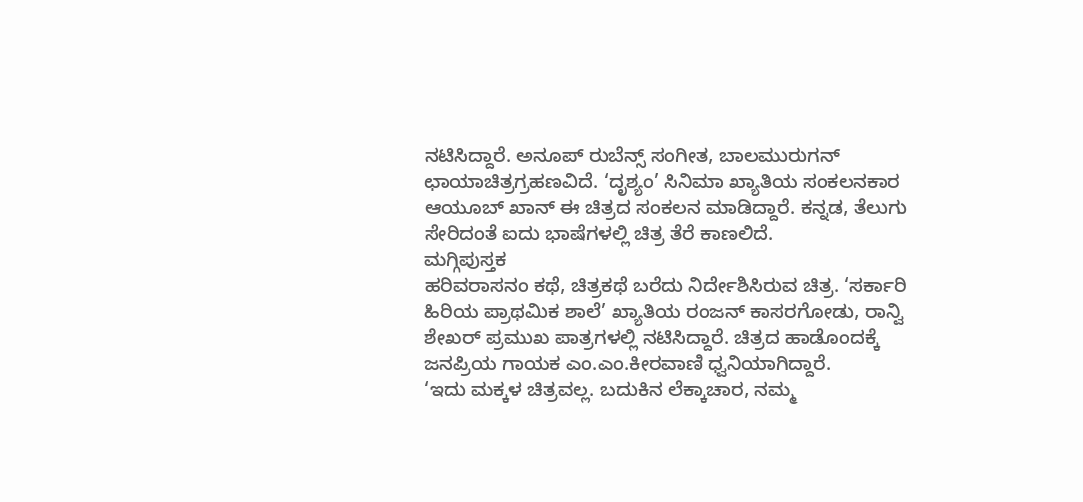ನಟಿಸಿದ್ದಾರೆ. ಅನೂಪ್ ರುಬೆನ್ಸ್ ಸಂಗೀತ, ಬಾಲಮುರುಗನ್ ಛಾಯಾಚಿತ್ರಗ್ರಹಣವಿದೆ. ‘ದೃಶ್ಯಂ’ ಸಿನಿಮಾ ಖ್ಯಾತಿಯ ಸಂಕಲನಕಾರ ಆಯೂಬ್ ಖಾನ್ ಈ ಚಿತ್ರದ ಸಂಕಲನ ಮಾಡಿದ್ದಾರೆ. ಕನ್ನಡ, ತೆಲುಗು ಸೇರಿದಂತೆ ಐದು ಭಾಷೆಗಳಲ್ಲಿ ಚಿತ್ರ ತೆರೆ ಕಾಣಲಿದೆ.
ಮಗ್ಗಿಪುಸ್ತಕ
ಹರಿವರಾಸನಂ ಕಥೆ, ಚಿತ್ರಕಥೆ ಬರೆದು ನಿರ್ದೇಶಿಸಿರುವ ಚಿತ್ರ. ‘ಸರ್ಕಾರಿ ಹಿರಿಯ ಪ್ರಾಥಮಿಕ ಶಾಲೆ’ ಖ್ಯಾತಿಯ ರಂಜನ್ ಕಾಸರಗೋಡು, ರಾನ್ವಿ ಶೇಖರ್ ಪ್ರಮುಖ ಪಾತ್ರಗಳಲ್ಲಿ ನಟಿಸಿದ್ದಾರೆ. ಚಿತ್ರದ ಹಾಡೊಂದಕ್ಕೆ ಜನಪ್ರಿಯ ಗಾಯಕ ಎಂ.ಎಂ.ಕೀರವಾಣಿ ಧ್ವನಿಯಾಗಿದ್ದಾರೆ.
‘ಇದು ಮಕ್ಕಳ ಚಿತ್ರವಲ್ಲ. ಬದುಕಿನ ಲೆಕ್ಕಾಚಾರ, ನಮ್ಮ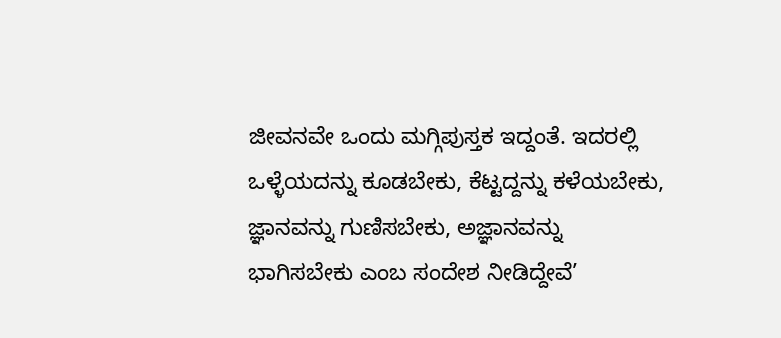ಜೀವನವೇ ಒಂದು ಮಗ್ಗಿಪುಸ್ತಕ ಇದ್ದಂತೆ. ಇದರಲ್ಲಿ ಒಳ್ಳೆಯದನ್ನು ಕೂಡಬೇಕು, ಕೆಟ್ಟದ್ದನ್ನು ಕಳೆಯಬೇಕು, ಜ್ಞಾನವನ್ನು ಗುಣಿಸಬೇಕು, ಅಜ್ಞಾನವನ್ನು ಭಾಗಿಸಬೇಕು ಎಂಬ ಸಂದೇಶ ನೀಡಿದ್ದೇವೆ’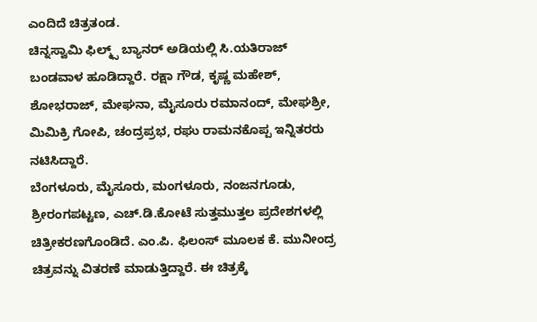ಎಂದಿದೆ ಚಿತ್ರತಂಡ.
ಚಿನ್ನಸ್ವಾಮಿ ಫಿಲ್ಮ್ಸ್ ಬ್ಯಾನರ್ ಅಡಿಯಲ್ಲಿ ಸಿ.ಯತಿರಾಜ್ ಬಂಡವಾಳ ಹೂಡಿದ್ದಾರೆ. ರಕ್ಷಾ ಗೌಡ, ಕೃಷ್ಣ ಮಹೇಶ್, ಶೋಭರಾಜ್, ಮೇಘನಾ, ಮೈಸೂರು ರಮಾನಂದ್, ಮೇಘಶ್ರೀ, ಮಿಮಿಕ್ರಿ ಗೋಪಿ, ಚಂದ್ರಪ್ರಭ, ರಘು ರಾಮನಕೊಪ್ಪ ಇನ್ನಿತರರು ನಟಿಸಿದ್ದಾರೆ.
ಬೆಂಗಳೂರು, ಮೈಸೂರು, ಮಂಗಳೂರು, ನಂಜನಗೂಡು, ಶ್ರೀರಂಗಪಟ್ಟಣ, ಎಚ್.ಡಿ.ಕೋಟೆ ಸುತ್ತಮುತ್ತಲ ಪ್ರದೇಶಗಳಲ್ಲಿ ಚಿತ್ರೀಕರಣಗೊಂಡಿದೆ. ಎಂ.ಪಿ. ಫಿಲಂಸ್ ಮೂಲಕ ಕೆ. ಮುನೀಂದ್ರ ಚಿತ್ರವನ್ನು ವಿತರಣೆ ಮಾಡುತ್ತಿದ್ದಾರೆ. ಈ ಚಿತ್ರಕ್ಕೆ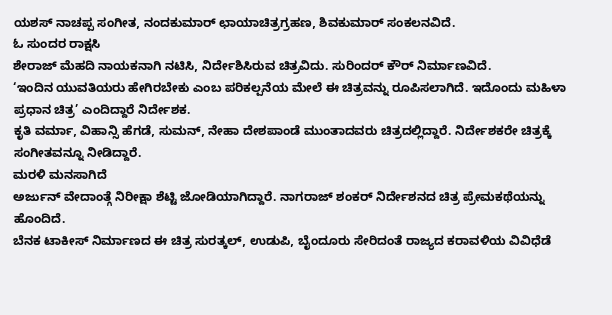ಯಶಸ್ ನಾಚಪ್ಪ ಸಂಗೀತ, ನಂದಕುಮಾರ್ ಛಾಯಾಚಿತ್ರಗ್ರಹಣ, ಶಿವಕುಮಾರ್ ಸಂಕಲನವಿದೆ.
ಓ ಸುಂದರ ರಾಕ್ಷಸಿ
ಶೇರಾಜ್ ಮೆಹದಿ ನಾಯಕನಾಗಿ ನಟಿಸಿ, ನಿರ್ದೇಶಿಸಿರುವ ಚಿತ್ರವಿದು. ಸುರಿಂದರ್ ಕೌರ್ ನಿರ್ಮಾಣವಿದೆ.
‘ಇಂದಿನ ಯುವತಿಯರು ಹೇಗಿರಬೇಕು ಎಂಬ ಪರಿಕಲ್ಪನೆಯ ಮೇಲೆ ಈ ಚಿತ್ರವನ್ನು ರೂಪಿಸಲಾಗಿದೆ. ಇದೊಂದು ಮಹಿಳಾ ಪ್ರಧಾನ ಚಿತ್ರ’ ಎಂದಿದ್ದಾರೆ ನಿರ್ದೇಶಕ.
ಕೃತಿ ವರ್ಮಾ, ವಿಹಾನ್ಸಿ ಹೆಗಡೆ, ಸುಮನ್, ನೇಹಾ ದೇಶಪಾಂಡೆ ಮುಂತಾದವರು ಚಿತ್ರದಲ್ಲಿದ್ದಾರೆ. ನಿರ್ದೇಶಕರೇ ಚಿತ್ರಕ್ಕೆ ಸಂಗೀತವನ್ನೂ ನೀಡಿದ್ದಾರೆ.
ಮರಳಿ ಮನಸಾಗಿದೆ
ಅರ್ಜುನ್ ವೇದಾಂತ್ಗೆ ನಿರೀಕ್ಷಾ ಶೆಟ್ಟಿ ಜೋಡಿಯಾಗಿದ್ದಾರೆ. ನಾಗರಾಜ್ ಶಂಕರ್ ನಿರ್ದೇಶನದ ಚಿತ್ರ ಪ್ರೇಮಕಥೆಯನ್ನು ಹೊಂದಿದೆ.
ಬೆನಕ ಟಾಕೀಸ್ ನಿರ್ಮಾಣದ ಈ ಚಿತ್ರ ಸುರತ್ಕಲ್, ಉಡುಪಿ, ಬೈಂದೂರು ಸೇರಿದಂತೆ ರಾಜ್ಯದ ಕರಾವಳಿಯ ವಿವಿಧೆಡೆ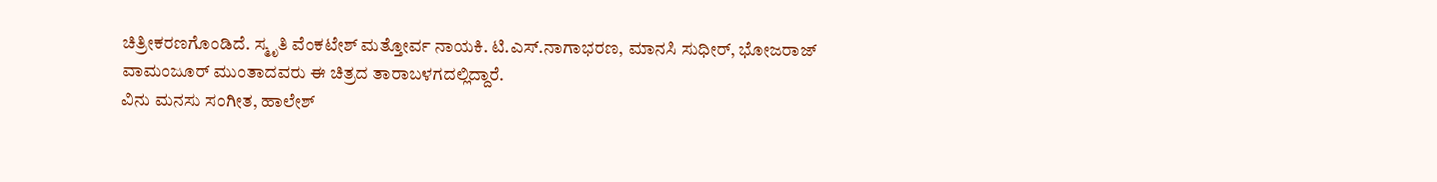ಚಿತ್ರೀಕರಣಗೊಂಡಿದೆ. ಸ್ಮೃತಿ ವೆಂಕಟೇಶ್ ಮತ್ತೋರ್ವ ನಾಯಕಿ. ಟಿ.ಎಸ್.ನಾಗಾಭರಣ, ಮಾನಸಿ ಸುಧೀರ್, ಭೋಜರಾಜ್ ವಾಮಂಜೂರ್ ಮುಂತಾದವರು ಈ ಚಿತ್ರದ ತಾರಾಬಳಗದಲ್ಲಿದ್ದಾರೆ.
ವಿನು ಮನಸು ಸಂಗೀತ, ಹಾಲೇಶ್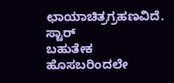ಛಾಯಾಚಿತ್ರಗ್ರಹಣವಿದೆ.
ಸ್ಟಾರ್
ಬಹುತೇಕ ಹೊಸಬರಿಂದಲೇ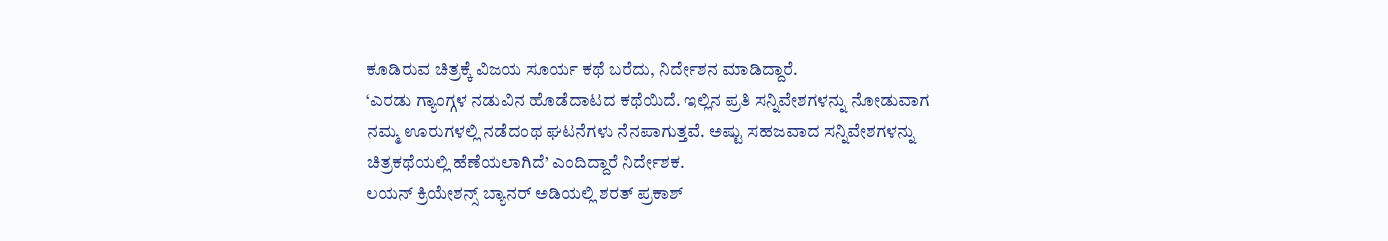ಕೂಡಿರುವ ಚಿತ್ರಕ್ಕೆ ವಿಜಯ ಸೂರ್ಯ ಕಥೆ ಬರೆದು, ನಿರ್ದೇಶನ ಮಾಡಿದ್ದಾರೆ.
‘ಎರಡು ಗ್ಯಾಂಗ್ಗಳ ನಡುವಿನ ಹೊಡೆದಾಟದ ಕಥೆಯಿದೆ. ಇಲ್ಲಿನ ಪ್ರತಿ ಸನ್ನಿವೇಶಗಳನ್ನು ನೋಡುವಾಗ ನಮ್ಮ ಊರುಗಳಲ್ಲಿ ನಡೆದಂಥ ಘಟನೆಗಳು ನೆನಪಾಗುತ್ತವೆ. ಅಷ್ಟು ಸಹಜವಾದ ಸನ್ನಿವೇಶಗಳನ್ನು ಚಿತ್ರಕಥೆಯಲ್ಲಿ ಹೆಣೆಯಲಾಗಿದೆ’ ಎಂದಿದ್ದಾರೆ ನಿರ್ದೇಶಕ.
ಲಯನ್ ಕ್ರಿಯೇಶನ್ಸ್ ಬ್ಯಾನರ್ ಅಡಿಯಲ್ಲಿ ಶರತ್ ಪ್ರಕಾಶ್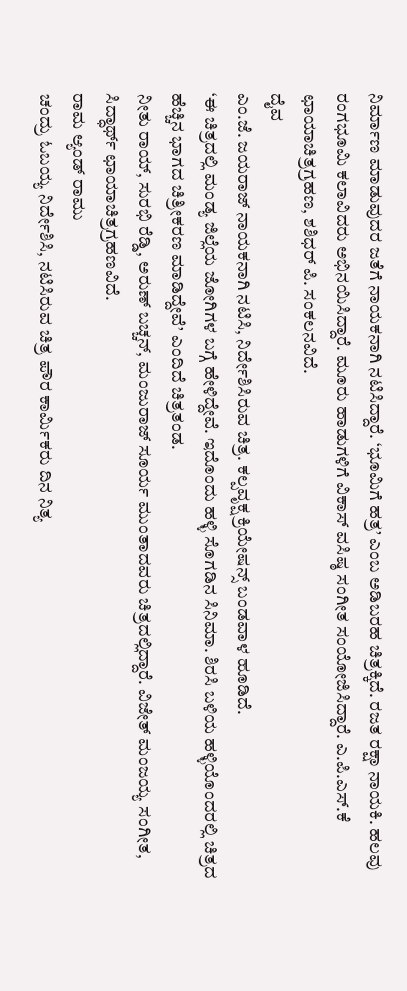ನಿರ್ಮಾಣ ಮಾಡುವುದರ ಜತೆಗೆ ನಾಯಕನಾಗಿ ನಟಿಸಿದ್ದಾರೆ. ‘ಭೂಮಿಗೆ ಹತ್ರ’ ಎಂಬ ಅಡಿಬರಹ ಚಿತ್ರಕ್ಕಿದೆ. ರಜತ ರಕ್ಷಾ ನಾಯಕಿ. ಹಲವು ರಂಗಭೂಮಿ ಕಲಾವಿದರು ಅಭಿನಯಿಸಿದ್ದಾರೆ. ಮೂರು ಹಾಡುಗಳಿಗೆ ವಿಕಾಸ್ ವಸಿಷ್ಠ ಸಂಗೀತ ಸಂಯೋಜಿಸಿದ್ದಾರೆ. ಎ.ಪಿ.ಎಸ್.ಕೆ ಛಾಯಾಚಿತ್ರಗ್ರಹಣ, ಶಶಿಧರ್ ಪಿ. ಸಂಕಲನವಿದೆ.
ದೈವ
ಎಂ.ಜೆ. ಜಯರಾಜ್ ನಾಯಕನಾಗಿ ನಟಿಸಿ, ನಿರ್ದೇಶಿಸಿರುವ ಚಿತ್ರ. ಕಲ್ಪವೃಕ್ಷ ಕ್ರಿಯೇಷನ್ಸ್ ಬಂಡವಾಳ ಹೂಡಿದೆ.
‘ಈ ಚಿತ್ರದಲ್ಲಿ ಮಂಡ್ಯ ಜಿಲ್ಲೆಯ ಜೋಗಿಗಳ ಬಗ್ಗೆ ಹೇಳಿದ್ದೇವೆ. ಇದೊಂದು ಹಳ್ಳಿ ಸೊಗಡಿನ ಸಿನಿಮಾ. ಶಿರಸಿ ಬಳಿಯ ಹಳ್ಳಿಯೊಂದರಲ್ಲಿ ಚಿತ್ರದ ಹೆಚ್ಚಿನ ಭಾಗದ ಚಿತ್ರೀಕರಣ ಮಾಡಿದ್ದೇವೆ’ ಎಂದಿದೆ ಚಿತ್ರತಂಡ.
ನೀತು ರಾಯ್, ಸುರಭಿ ರೆಡ್ಡಿ, ಅರುಣ್ ಬಚ್ಚನ್, ಮಂಜುರಾಜ್ ಸೂರ್ಯ ಮುಂತಾದವರು ಚಿತ್ರದಲ್ಲಿದ್ದಾರೆ. ವಿಜೇತ್ ಮಂಜಯ್ಯ ಸಂಗೀತ, ಸಿದ್ಧಾರ್ಥ್ ಛಾಯಾಚಿತ್ರಗ್ರಹಣವಿದೆ.
ರಾಮ ಆ್ಯಂಡ್ ರಾಮು
ಚಂದ್ರು ಓಬಯ್ಯ ನಿರ್ದೇಶಿಸಿ, ನಟಿಸಿರುವ ಚಿತ್ರ ಪೌರ ಕಾರ್ಮಿಕರು ದಿನ ನಿತ್ಯ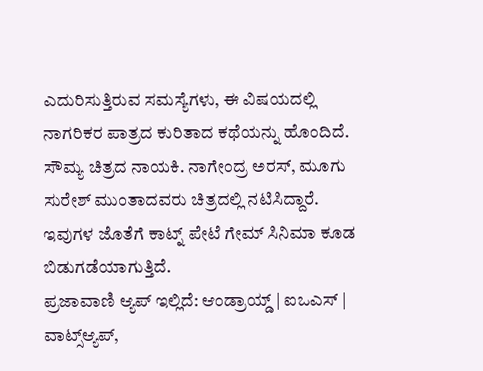ಎದುರಿಸುತ್ತಿರುವ ಸಮಸ್ಯೆಗಳು, ಈ ವಿಷಯದಲ್ಲಿ ನಾಗರಿಕರ ಪಾತ್ರದ ಕುರಿತಾದ ಕಥೆಯನ್ನು ಹೊಂದಿದೆ.
ಸೌಮ್ಯ ಚಿತ್ರದ ನಾಯಕಿ. ನಾಗೇಂದ್ರ ಅರಸ್, ಮೂಗು ಸುರೇಶ್ ಮುಂತಾದವರು ಚಿತ್ರದಲ್ಲಿ ನಟಿಸಿದ್ದಾರೆ.
ಇವುಗಳ ಜೊತೆಗೆ ಕಾಟ್ನ್ ಪೇಟೆ ಗೇಮ್ ಸಿನಿಮಾ ಕೂಡ ಬಿಡುಗಡೆಯಾಗುತ್ತಿದೆ.
ಪ್ರಜಾವಾಣಿ ಆ್ಯಪ್ ಇಲ್ಲಿದೆ: ಆಂಡ್ರಾಯ್ಡ್ | ಐಒಎಸ್ | ವಾಟ್ಸ್ಆ್ಯಪ್,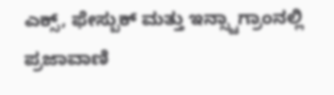ಎಕ್ಸ್, ಫೇಸ್ಬುಕ್ ಮತ್ತು ಇನ್ಸ್ಟಾಗ್ರಾಂನಲ್ಲಿ ಪ್ರಜಾವಾಣಿ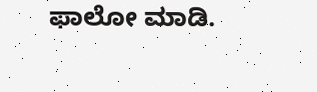ಫಾಲೋ ಮಾಡಿ.